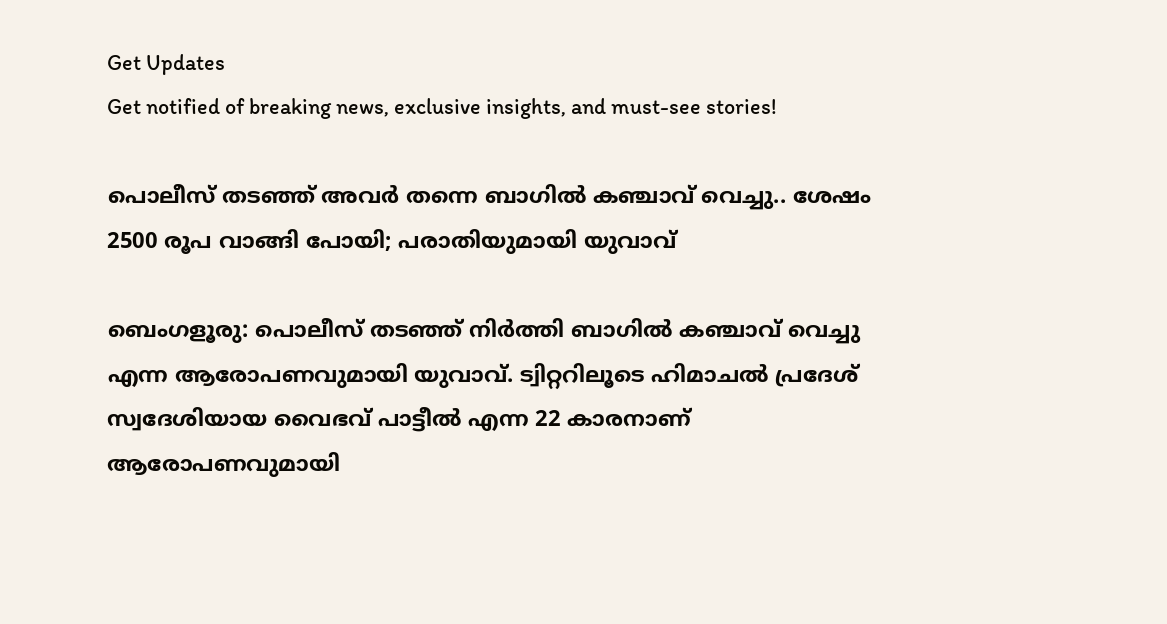Get Updates
Get notified of breaking news, exclusive insights, and must-see stories!

പൊലീസ് തടഞ്ഞ് അവര്‍ തന്നെ ബാഗില്‍ കഞ്ചാവ് വെച്ചു.. ശേഷം 2500 രൂപ വാങ്ങി പോയി; പരാതിയുമായി യുവാവ്

ബെംഗളൂരു: പൊലീസ് തടഞ്ഞ് നിര്‍ത്തി ബാഗില്‍ കഞ്ചാവ് വെച്ചു എന്ന ആരോപണവുമായി യുവാവ്. ട്വിറ്ററിലൂടെ ഹിമാചല്‍ പ്രദേശ് സ്വദേശിയായ വൈഭവ് പാട്ടീല്‍ എന്ന 22 കാരനാണ് ആരോപണവുമായി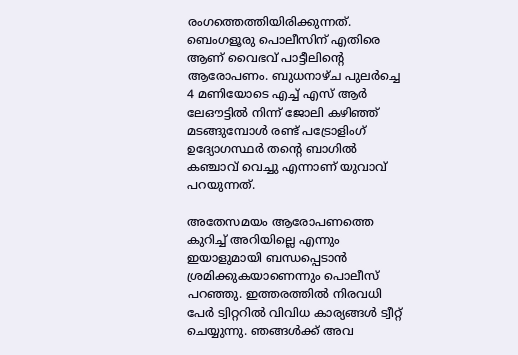രംഗത്തെത്തിയിരിക്കുന്നത്. ബെംഗളൂരു പൊലീസിന് എതിരെ ആണ് വൈഭവ് പാട്ടീലിന്റെ ആരോപണം. ബുധനാഴ്ച പുലര്‍ച്ചെ 4 മണിയോടെ എച്ച് എസ് ആര്‍ ലേഔട്ടില്‍ നിന്ന് ജോലി കഴിഞ്ഞ് മടങ്ങുമ്പോള്‍ രണ്ട് പട്രോളിംഗ് ഉദ്യോഗസ്ഥര്‍ തന്റെ ബാഗില്‍ കഞ്ചാവ് വെച്ചു എന്നാണ് യുവാവ് പറയുന്നത്.

അതേസമയം ആരോപണത്തെ കുറിച്ച് അറിയില്ലെ എന്നും ഇയാളുമായി ബന്ധപ്പെടാന്‍ ശ്രമിക്കുകയാണെന്നും പൊലീസ് പറഞ്ഞു. ഇത്തരത്തില്‍ നിരവധി പേര്‍ ട്വിറ്ററില്‍ വിവിധ കാര്യങ്ങള്‍ ട്വീറ്റ് ചെയ്യുന്നു. ഞങ്ങള്‍ക്ക് അവ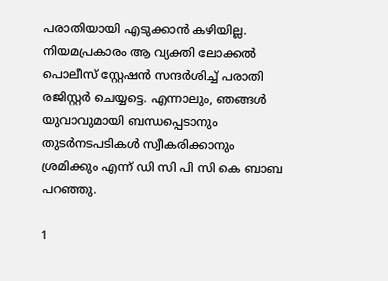പരാതിയായി എടുക്കാന്‍ കഴിയില്ല. നിയമപ്രകാരം ആ വ്യക്തി ലോക്കല്‍ പൊലീസ് സ്റ്റേഷന്‍ സന്ദര്‍ശിച്ച് പരാതി രജിസ്റ്റര്‍ ചെയ്യട്ടെ. എന്നാലും, ഞങ്ങള്‍ യുവാവുമായി ബന്ധപ്പെടാനും തുടര്‍നടപടികള്‍ സ്വീകരിക്കാനും ശ്രമിക്കും എന്ന് ഡി സി പി സി കെ ബാബ പറഞ്ഞു.

1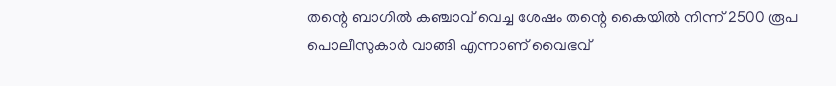തന്റെ ബാഗില്‍ കഞ്ചാവ് വെച്ച ശേഷം തന്റെ കൈയില്‍ നിന്ന് 2500 രൂപ പൊലീസുകാര്‍ വാങ്ങി എന്നാണ് വൈഭവ്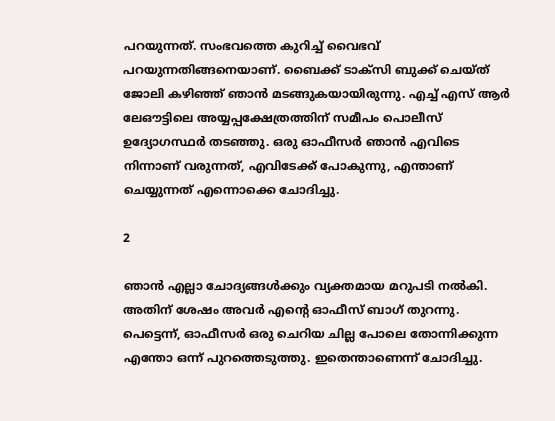പറയുന്നത്. സംഭവത്തെ കുറിച്ച് വൈഭവ് പറയുന്നതിങ്ങനെയാണ്. ബൈക്ക് ടാക്‌സി ബുക്ക് ചെയ്ത് ജോലി കഴിഞ്ഞ് ഞാന്‍ മടങ്ങുകയായിരുന്നു. എച്ച് എസ് ആര്‍ ലേഔട്ടിലെ അയ്യപ്പക്ഷേത്രത്തിന് സമീപം പൊലീസ് ഉദ്യോഗസ്ഥര്‍ തടഞ്ഞു. ഒരു ഓഫീസര്‍ ഞാന്‍ എവിടെ നിന്നാണ് വരുന്നത്, എവിടേക്ക് പോകുന്നു, എന്താണ് ചെയ്യുന്നത് എന്നൊക്കെ ചോദിച്ചു.

2

ഞാന്‍ എല്ലാ ചോദ്യങ്ങള്‍ക്കും വ്യക്തമായ മറുപടി നല്‍കി. അതിന് ശേഷം അവര്‍ എന്റെ ഓഫീസ് ബാഗ് തുറന്നു. പെട്ടെന്ന്, ഓഫീസര്‍ ഒരു ചെറിയ ചില്ല പോലെ തോന്നിക്കുന്ന എന്തോ ഒന്ന് പുറത്തെടുത്തു. ഇതെന്താണെന്ന് ചോദിച്ചു.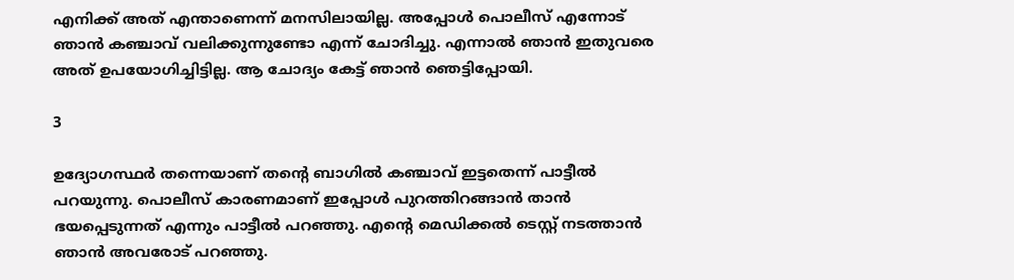എനിക്ക് അത് എന്താണെന്ന് മനസിലായില്ല. അപ്പോള്‍ പൊലീസ് എന്നോട് ഞാന്‍ കഞ്ചാവ് വലിക്കുന്നുണ്ടോ എന്ന് ചോദിച്ചു. എന്നാല്‍ ഞാന്‍ ഇതുവരെ അത് ഉപയോഗിച്ചിട്ടില്ല. ആ ചോദ്യം കേട്ട് ഞാന്‍ ഞെട്ടിപ്പോയി.

3

ഉദ്യോഗസ്ഥര്‍ തന്നെയാണ് തന്റെ ബാഗില്‍ കഞ്ചാവ് ഇട്ടതെന്ന് പാട്ടീല്‍ പറയുന്നു. പൊലീസ് കാരണമാണ് ഇപ്പോള്‍ പുറത്തിറങ്ങാന്‍ താന്‍ ഭയപ്പെടുന്നത് എന്നും പാട്ടീല്‍ പറഞ്ഞു. എന്റെ മെഡിക്കല്‍ ടെസ്റ്റ് നടത്താന്‍ ഞാന്‍ അവരോട് പറഞ്ഞു.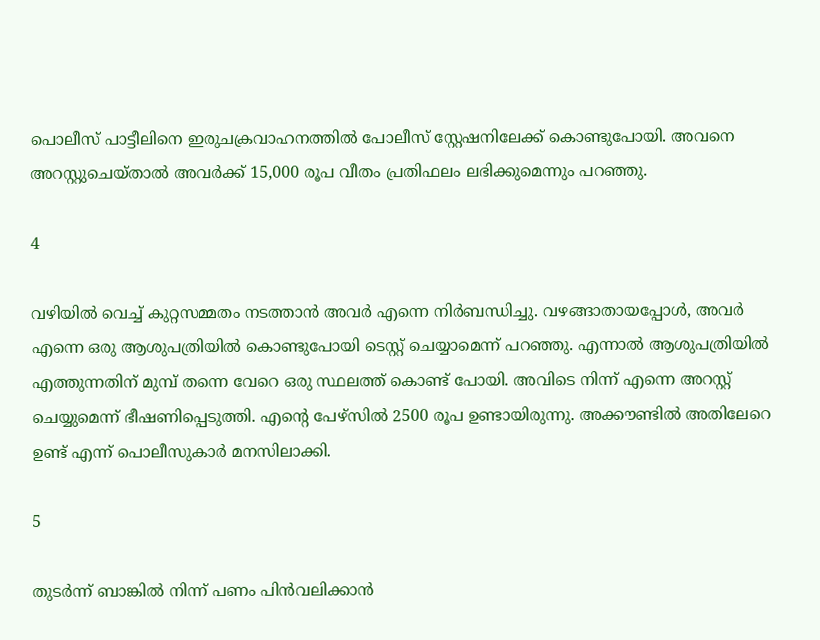പൊലീസ് പാട്ടീലിനെ ഇരുചക്രവാഹനത്തില്‍ പോലീസ് സ്റ്റേഷനിലേക്ക് കൊണ്ടുപോയി. അവനെ അറസ്റ്റുചെയ്താല്‍ അവര്‍ക്ക് 15,000 രൂപ വീതം പ്രതിഫലം ലഭിക്കുമെന്നും പറഞ്ഞു.

4

വഴിയില്‍ വെച്ച് കുറ്റസമ്മതം നടത്താന്‍ അവര്‍ എന്നെ നിര്‍ബന്ധിച്ചു. വഴങ്ങാതായപ്പോള്‍, അവര്‍ എന്നെ ഒരു ആശുപത്രിയില്‍ കൊണ്ടുപോയി ടെസ്റ്റ് ചെയ്യാമെന്ന് പറഞ്ഞു. എന്നാല്‍ ആശുപത്രിയില്‍ എത്തുന്നതിന് മുമ്പ് തന്നെ വേറെ ഒരു സ്ഥലത്ത് കൊണ്ട് പോയി. അവിടെ നിന്ന് എന്നെ അറസ്റ്റ് ചെയ്യുമെന്ന് ഭീഷണിപ്പെടുത്തി. എന്റെ പേഴ്‌സില്‍ 2500 രൂപ ഉണ്ടായിരുന്നു. അക്കൗണ്ടില്‍ അതിലേറെ ഉണ്ട് എന്ന് പൊലീസുകാര്‍ മനസിലാക്കി.

5

തുടര്‍ന്ന് ബാങ്കില്‍ നിന്ന് പണം പിന്‍വലിക്കാന്‍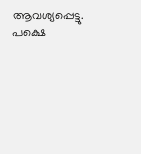ആവശ്യപ്പെട്ടു. പക്ഷെ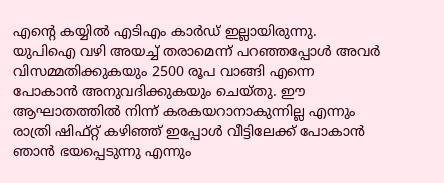എന്റെ കയ്യില്‍ എടിഎം കാര്‍ഡ് ഇല്ലായിരുന്നു. യുപിഐ വഴി അയച്ച് തരാമെന്ന് പറഞ്ഞപ്പോള്‍ അവര്‍ വിസമ്മതിക്കുകയും 2500 രൂപ വാങ്ങി എന്നെ പോകാന്‍ അനുവദിക്കുകയും ചെയ്തു. ഈ ആഘാതത്തില്‍ നിന്ന് കരകയറാനാകുന്നില്ല എന്നും രാത്രി ഷിഫ്റ്റ് കഴിഞ്ഞ് ഇപ്പോള്‍ വീട്ടിലേക്ക് പോകാന്‍ ഞാന്‍ ഭയപ്പെടുന്നു എന്നും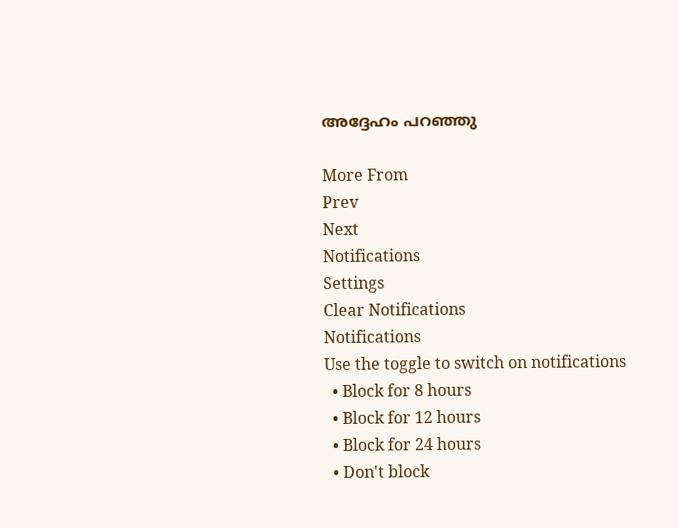അദ്ദേഹം പറഞ്ഞു

More From
Prev
Next
Notifications
Settings
Clear Notifications
Notifications
Use the toggle to switch on notifications
  • Block for 8 hours
  • Block for 12 hours
  • Block for 24 hours
  • Don't block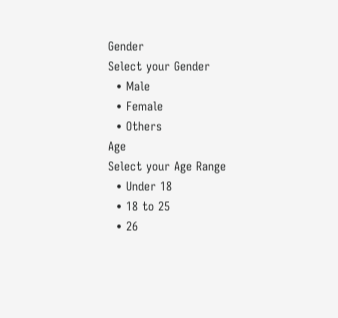Gender
Select your Gender
  • Male
  • Female
  • Others
Age
Select your Age Range
  • Under 18
  • 18 to 25
  • 26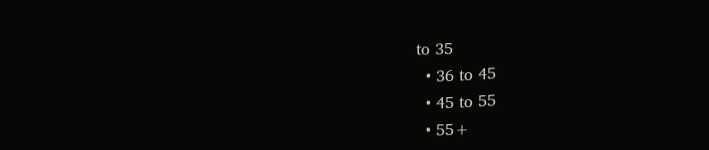to 35
  • 36 to 45
  • 45 to 55
  • 55+